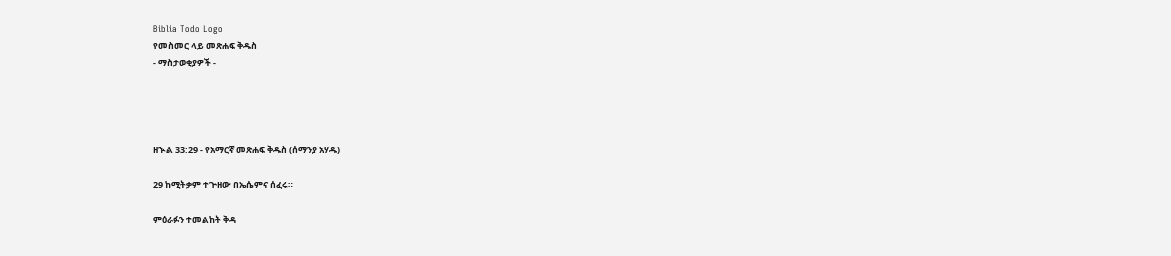Biblia Todo Logo
የመስመር ላይ መጽሐፍ ቅዱስ
- ማስታወቂያዎች -




ዘኍል 33:29 - የአማርኛ መጽሐፍ ቅዱስ (ሰማንያ አሃዱ)

29 ከሚትቃም ተጕዘው በኤሴምና ሰፈሩ።

ምዕራፉን ተመልከት ቅዳ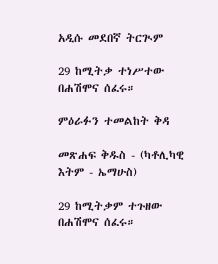አዲሱ መደበኛ ትርጒም

29 ከሚትቃ ተነሥተው በሐሽሞና ሰፈሩ።

ምዕራፉን ተመልከት ቅዳ

መጽሐፍ ቅዱስ - (ካቶሊካዊ እትም - ኤማሁስ)

29 ከሚትቃም ተጉዘው በሐሽሞና ሰፈሩ።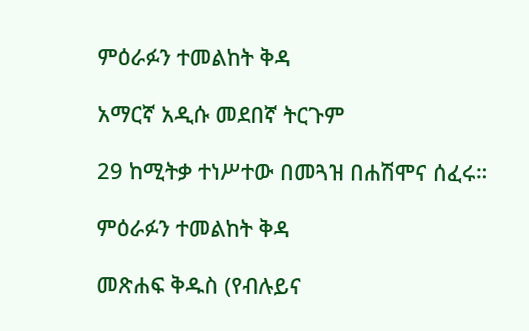ምዕራፉን ተመልከት ቅዳ

አማርኛ አዲሱ መደበኛ ትርጉም

29 ከሚትቃ ተነሥተው በመጓዝ በሐሽሞና ሰፈሩ።

ምዕራፉን ተመልከት ቅዳ

መጽሐፍ ቅዱስ (የብሉይና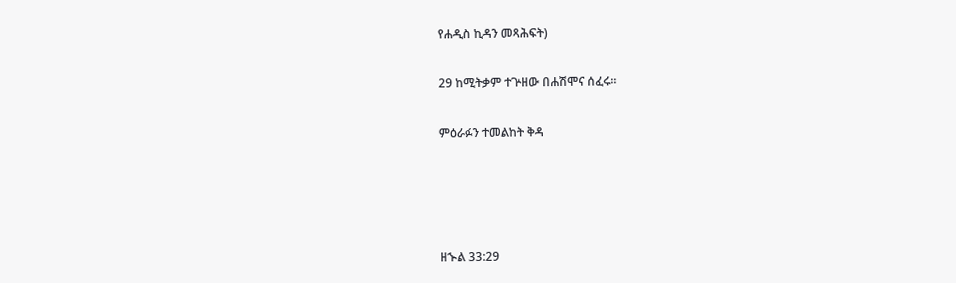የሐዲስ ኪዳን መጻሕፍት)

29 ከሚትቃም ተጕዘው በሐሽሞና ሰፈሩ።

ምዕራፉን ተመልከት ቅዳ




ዘኍል 33:29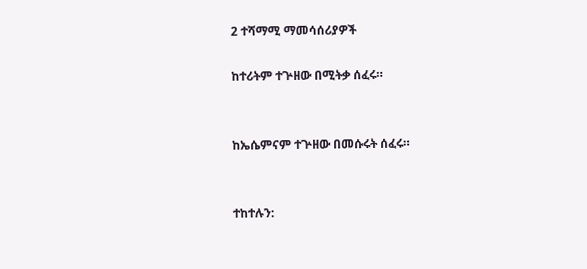2 ተሻማሚ ማመሳሰሪያዎች

ከተሪትም ተጕዘው በሚትቃ ሰፈሩ።


ከኤሴምናም ተጕዘው በመሱሩት ሰፈሩ።


ተከተሉን: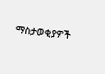ማስታወቂያዎች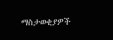ማስታወቂያዎች